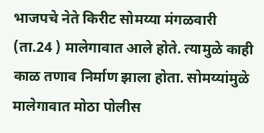भाजपचे नेते किरीट सोमय्या मंगळवारी (ता.24 ) मालेगावात आले होते. त्यामुळे काही काळ तणाव निर्माण झाला होता. सोमय्यांमुळे मालेगावात मोठा पोलीस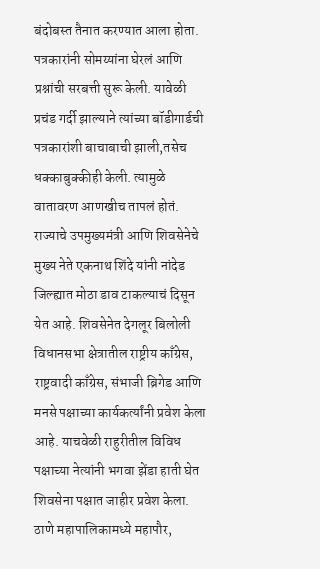बंदोबस्त तैनात करण्यात आला होता. पत्रकारांनी सोमय्यांना घेरलं आणि प्रश्नांची सरबत्ती सुरू केली. यावेळी प्रचंड गर्दी झाल्याने त्यांच्या बॉडीगार्डची पत्रकारांशी बाचाबाची झाली,तसेच धक्काबुक्कीही केली. त्यामुळे वातावरण आणखीच तापलं होतं.
राज्याचे उपमुख्यमंत्री आणि शिवसेनेचे मुख्य नेते एकनाथ शिंदे यांनी नांदेड जिल्ह्यात मोठा डाव टाकल्याचं दिसून येत आहे. शिवसेनेत देगलूर बिलोली विधानसभा क्षेत्रातील राष्ट्रीय काँग्रेस, राष्ट्रवादी काँग्रेस, संभाजी ब्रिगेड आणि मनसे पक्षाच्या कार्यकर्त्यांनी प्रवेश केला आहे. याचवेळी राहुरीतील विविध पक्षाच्या नेत्यांनी भगवा झेंडा हाती घेत शिवसेना पक्षात जाहीर प्रवेश केला.
ठाणे महापालिकामध्ये महापौर,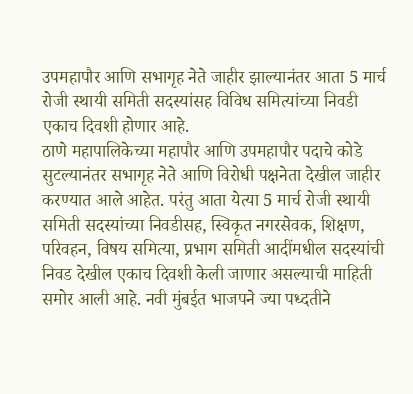उपमहापौर आणि सभागृह नेते जाहीर झाल्यानंतर आता 5 मार्च रोजी स्थायी समिती सदस्यांसह विविध समित्यांच्या निवडी एकाच दिवशी होणार आहे.
ठाणे महापालिकेच्या महापौर आणि उपमहापौर पदाचे कोडे सुटल्यानंतर सभागृह नेते आणि विरोधी पक्षनेता देखील जाहीर करण्यात आले आहेत. परंतु आता येत्या 5 मार्च रोजी स्थायी समिती सदस्यांच्या निवडीसह, स्विकृत नगरसेवक, शिक्षण, परिवहन, विषय समित्या, प्रभाग समिती आदींमधील सदस्यांची निवड देखील एकाच दिवशी केली जाणार असल्याची माहिती समोर आली आहे. नवी मुंबईत भाजपने ज्या पध्दतीने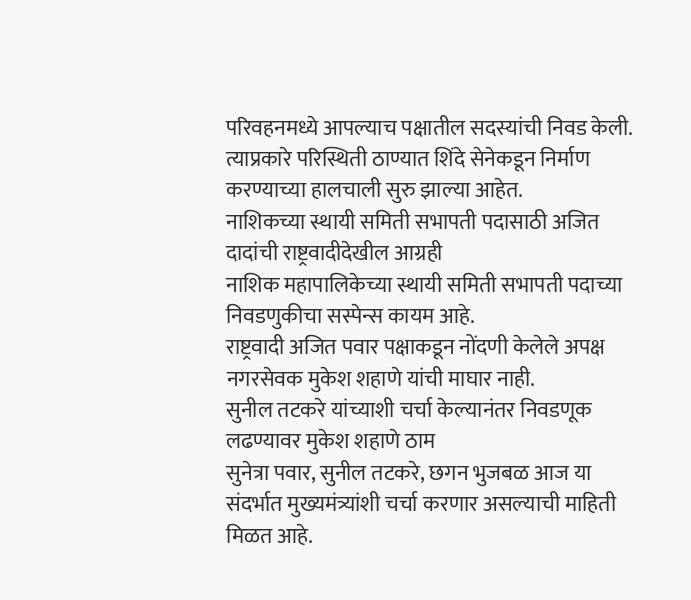परिवहनमध्ये आपल्याच पक्षातील सदस्यांची निवड केली. त्याप्रकारे परिस्थिती ठाण्यात शिंदे सेनेकडून निर्माण करण्याच्या हालचाली सुरु झाल्या आहेत.
नाशिकच्या स्थायी समिती सभापती पदासाठी अजित दादांची राष्ट्रवादीदेखील आग्रही
नाशिक महापालिकेच्या स्थायी समिती सभापती पदाच्या निवडणुकीचा सस्पेन्स कायम आहे.
राष्ट्रवादी अजित पवार पक्षाकडून नोंदणी केलेले अपक्ष नगरसेवक मुकेश शहाणे यांची माघार नाही.
सुनील तटकरे यांच्याशी चर्चा केल्यानंतर निवडणूक लढण्यावर मुकेश शहाणे ठाम
सुनेत्रा पवार, सुनील तटकरे, छगन भुजबळ आज या संदर्भात मुख्यमंत्र्यांशी चर्चा करणार असल्याची माहिती मिळत आहे.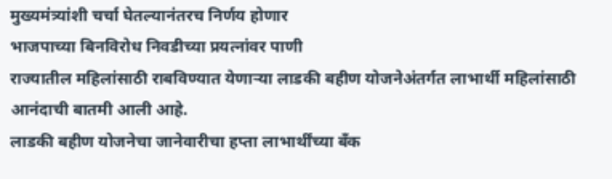मुख्यमंत्र्यांशी चर्चा घेतल्यानंतरच निर्णय होणार
भाजपाच्या बिनविरोध निवडीच्या प्रयत्नांवर पाणी
राज्यातील महिलांसाठी राबविण्यात येणाऱ्या लाडकी बहीण योजनेअंतर्गत लाभार्थी महिलांसाठी आनंदाची बातमी आली आहे.
लाडकी बहीण योजनेचा जानेवारीचा हप्ता लाभार्थींच्या बँक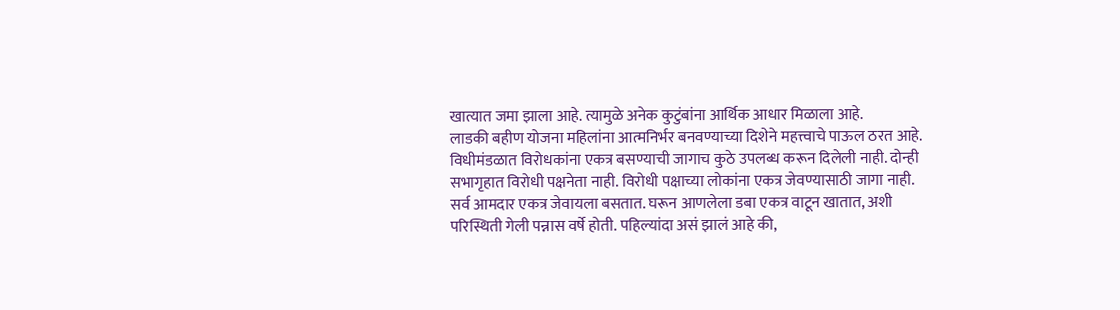खात्यात जमा झाला आहे. त्यामुळे अनेक कुटुंबांना आर्थिक आधार मिळाला आहे.
लाडकी बहीण योजना महिलांना आत्मनिर्भर बनवण्याच्या दिशेने महत्त्वाचे पाऊल ठरत आहे.
विधीमंडळात विरोधकांना एकत्र बसण्याची जागाच कुठे उपलब्ध करून दिलेली नाही. दोन्ही सभागृहात विरोधी पक्षनेता नाही. विरोधी पक्षाच्या लोकांना एकत्र जेवण्यासाठी जागा नाही. सर्व आमदार एकत्र जेवायला बसतात. घरून आणलेला डबा एकत्र वाटून खातात, अशी परिस्थिती गेली पन्नास वर्षे होती. पहिल्यांदा असं झालं आहे की,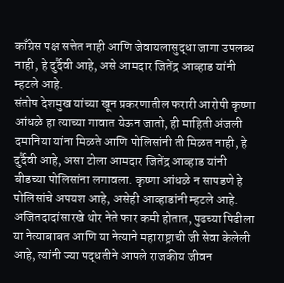काँग्रेस पक्ष सत्तेत नाही आणि जेवायलासुद्धा जागा उपलब्ध नाही, हे दुर्दैवी आहे, असे आमदार जितेंद्र आव्हाड यांनी म्हटले आहे.
संतोष देशमुख यांच्या खून प्रकरणातील फरारी आरोपी कृष्णा आंधळे हा त्याच्या गावात येऊन जातो, ही माहिती अंजली दमानिया यांना मिळते आणि पोलिसांनी ती मिळत नाही, हे दुर्दैवी आहे, असा टोला आमदार जितेंद्र आव्हाड यांनी बीडच्या पोलिसांना लगावला. कृष्णा आंधळे न सापडणे हे पोलिसांचे अपयश आहे, असेही आव्हाडांनी म्हटले आहे.
अजितदादांसारखे थोर नेते फार कमी होतात, पुढच्या पिढीला या नेत्याबाबत आणि या नेत्याने महाराष्ट्राची जी सेवा केलेली आहे, त्यांनी ज्या पद्धतीने आपले राजकीय जीवन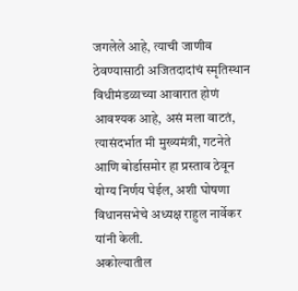जगलेले आहे, त्याची जाणीव ठेवण्यासाठी अजितदादांचं स्मृतिस्थान विधीमंडळाच्या आवारात होणं आवश्यक आहे, असं मला वाटतं, त्यासंदर्भात मी मुख्यमंत्री, गटनेते आणि बोर्डासमोर हा प्रस्ताव ठेवून योग्य निर्णय घेईल, अशी घोषणा विधानसभेचे अध्यक्ष राहुल नार्वेकर यांनी केली.
अकोल्यातील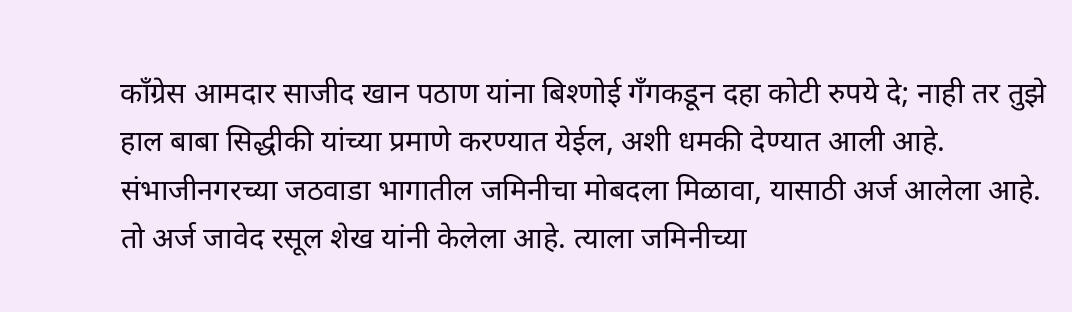काँग्रेस आमदार साजीद खान पठाण यांना बिश्णोई गॅंगकडून दहा कोटी रुपये दे; नाही तर तुझे हाल बाबा सिद्धीकी यांच्या प्रमाणे करण्यात येईल, अशी धमकी देण्यात आली आहे.
संभाजीनगरच्या जठवाडा भागातील जमिनीचा मोबदला मिळावा, यासाठी अर्ज आलेला आहे. तो अर्ज जावेद रसूल शेख यांनी केलेला आहे. त्याला जमिनीच्या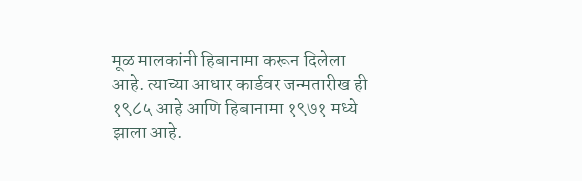मूळ मालकांनी हिबानामा करून दिलेला आहे. त्याच्या आधार कार्डवर जन्मतारीख ही १९८५ आहे आणि हिबानामा १९७१ मध्ये झाला आहे.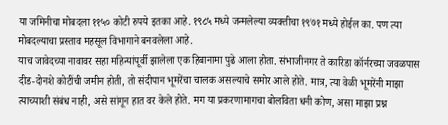या जमिनीचा मोबदला ११५० कोटी रुपये इतका आहे. १९८५ मध्ये जन्मलेल्या व्यक्तीचा १९७१ मध्ये होईल का. पण त्या मोबदल्याचा प्रस्ताव महसूल विभागाने बनवलेला आहे.
याच जावेदच्या नावावर सहा महिन्यांपूर्वी झालेला एक हिबानामा पुढे आला होता. संभाजीनगर ते कारिडा कॉर्नरच्या जवळपास दीड-दोनशे कोटींची जमीन होती, तो संदीपान भूमरेंचा चालक असल्याचे समोर आले होते. मात्र, त्या वेळी भूमरेंनी माझा त्याच्याशी संबंध नाही, असे सांगून हात वर केले होते. मग या प्रकरणामागचा बोलविता धनी कोण, असा माझा प्रश्न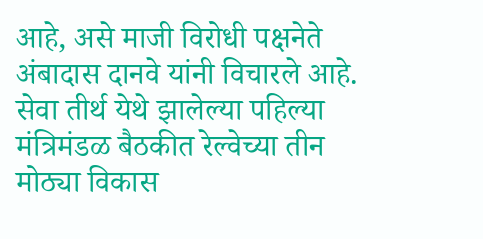आहे, असे माजी विरोधी पक्षनेते अंबादास दानवे यांनी विचारले आहे.
सेवा तीर्थ येथे झालेल्या पहिल्या मंत्रिमंडळ बैठकीत रेल्वेच्या तीन मोठ्या विकास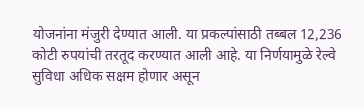योजनांना मंजुरी देण्यात आली. या प्रकल्पांसाठी तब्बल 12,236 कोटी रुपयांची तरतूद करण्यात आली आहे. या निर्णयामुळे रेल्वे सुविधा अधिक सक्षम होणार असून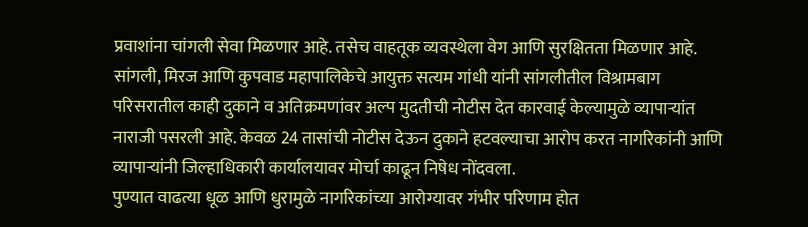प्रवाशांना चांगली सेवा मिळणार आहे. तसेच वाहतूक व्यवस्थेला वेग आणि सुरक्षितता मिळणार आहे.
सांगली, मिरज आणि कुपवाड महापालिकेचे आयुक्त सत्यम गांधी यांनी सांगलीतील विश्रामबाग परिसरातील काही दुकाने व अतिक्रमणांवर अल्प मुदतीची नोटीस देत कारवाई केल्यामुळे व्यापाऱ्यांत नाराजी पसरली आहे. केवळ 24 तासांची नोटीस देऊन दुकाने हटवल्याचा आरोप करत नागरिकांनी आणि व्यापाऱ्यांनी जिल्हाधिकारी कार्यालयावर मोर्चा काढून निषेध नोंदवला.
पुण्यात वाढत्या धूळ आणि धुरामुळे नागरिकांच्या आरोग्यावर गंभीर परिणाम होत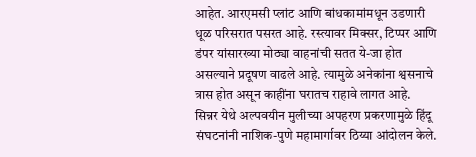आहेत. आरएमसी प्लांट आणि बांधकामांमधून उडणारी धूळ परिसरात पसरत आहे. रस्त्यावर मिक्सर, टिप्पर आणि डंपर यांसारख्या मोठ्या वाहनांची सतत ये-जा होत असल्याने प्रदूषण वाढले आहे. त्यामुळे अनेकांना श्वसनाचे त्रास होत असून काहींना घरातच राहावे लागत आहे.
सिन्नर येथे अल्पवयीन मुलीच्या अपहरण प्रकरणामुळे हिंदू संघटनांनी नाशिक-पुणे महामार्गावर ठिय्या आंदोलन केले.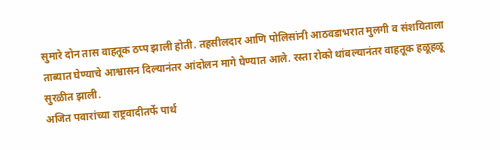सुमारे दोन तास वाहतूक ठप्प झाली होती. तहसीलदार आणि पोलिसांनी आठवडाभरात मुलगी व संशयिताला ताब्यात घेण्याचे आश्वासन दिल्यानंतर आंदोलन मागे घेण्यात आले. रस्ता रोको थांबल्यानंतर वाहतूक हळूहळू सुरळीत झाली.
अजित पवारांच्या राष्ट्रवादीतर्फे पार्थ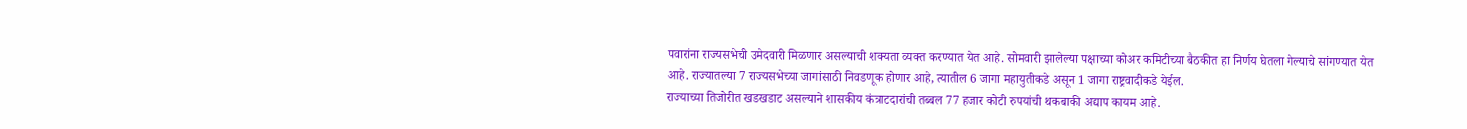पवारांना राज्यसभेची उमेदवारी मिळणार असल्याची शक्यता व्यक्त करण्यात येत आहे. सोमवारी झालेल्या पक्षाच्या कोअर कमिटीच्या बैठकीत हा निर्णय घेतला गेल्याचे सांगण्यात येत आहे. राज्यातल्या 7 राज्यसभेच्या जागांसाठी निवडणूक होणार आहे, त्यातील 6 जागा महायुतीकडे असून 1 जागा राष्ट्रवादीकडे येईल.
राज्याच्या तिजोरीत खडखडाट असल्याने शासकीय कंत्राटदारांची तब्बल 77 हजार कोटी रुपयांची थकबाकी अद्याप कायम आहे.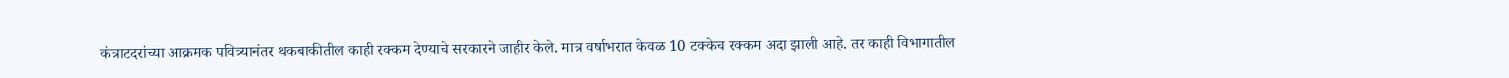कंत्राटदरांच्या आक्रमक पवित्र्यानंतर थकबाकीतील काही रक्कम देण्याचे सरकारने जाहीर केले. मात्र वर्षाभरात केवळ 10 टक्केच रक्कम अदा झाली आहे. तर काही विभागातील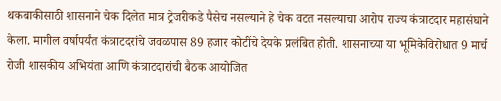थकबाकीसाठी शासनाने चेक दिलेत मात्र ट्रेजरीकडे पैसेच नसल्याने हे चेक वटत नसल्याचा आरोप राज्य कंत्राटदार महासंघाने केला. मागील वर्षापर्यंत कंत्राटदरांचे जवळपास 89 हजार कोटींचे देयके प्रलंबित होती. शासनाच्या या भूमिकेविरोधात 9 मार्च रोजी शासकीय अभियंता आणि कंत्राटदारांची बैठक आयोजित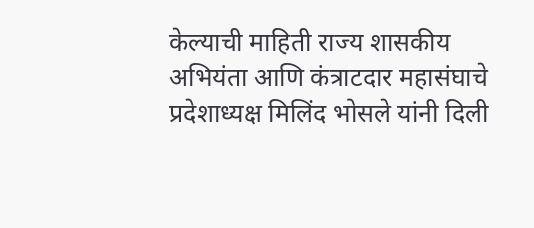केल्याची माहिती राज्य शासकीय अभियंता आणि कंत्राटदार महासंघाचे प्रदेशाध्यक्ष मिलिंद भोसले यांनी दिली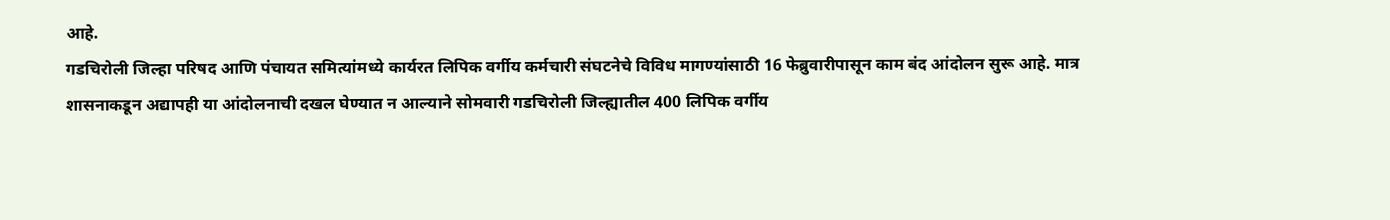आहे.
गडचिरोली जिल्हा परिषद आणि पंचायत समित्यांमध्ये कार्यरत लिपिक वर्गीय कर्मचारी संघटनेचे विविध मागण्यांसाठी 16 फेब्रुवारीपासून काम बंद आंदोलन सुरू आहे. मात्र शासनाकडून अद्यापही या आंदोलनाची दखल घेण्यात न आल्याने सोमवारी गडचिरोली जिल्ह्यातील 400 लिपिक वर्गीय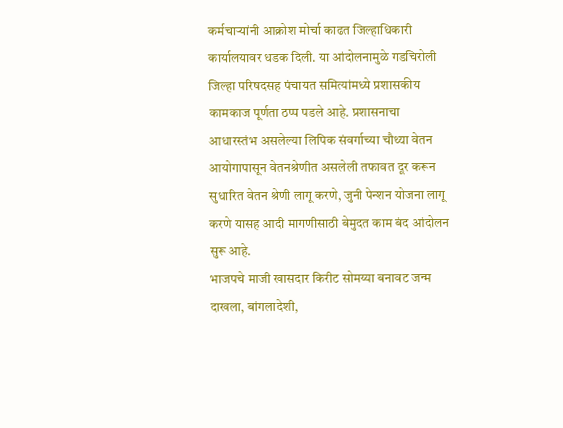कर्मचाऱ्यांनी आक्रोश मोर्चा काढत जिल्हाधिकारी कार्यालयावर धडक दिली. या आंदोलनामुळे गडचिरोली जिल्हा परिषदसह पंचायत समित्यांमध्ये प्रशासकीय कामकाज पूर्णता ठप्प पडले आहे. प्रशासनाचा आधारस्तंभ असलेल्या लिपिक संवर्गाच्या चौथ्या वेतन आयोगापासून वेतनश्रेणीत असलेली तफावत दूर करून सुधारित वेतन श्रेणी लागू करणे, जुनी पेन्शन योजना लागू करणे यासह आदी मागणीसाठी बेमुदत काम बंद आंदोलन सुरू आहे.
भाजपचे माजी खासदार किरीट सोमय्या बनावट जन्म दाखला, बांगलादेशी,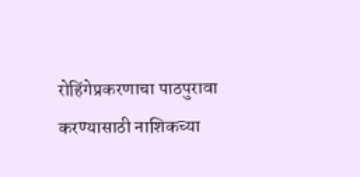रोहिंगेप्रकरणाचा पाठपुरावा करण्यासाठी नाशिकच्या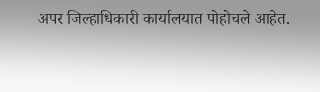अपर जिल्हाधिकारी कार्यालयात पोहोचले आहेत.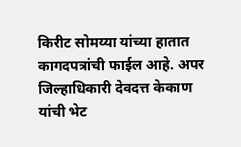किरीट सोमय्या यांच्या हातात कागदपत्रांची फाईल आहे. अपर जिल्हाधिकारी देवदत्त केकाण यांची भेट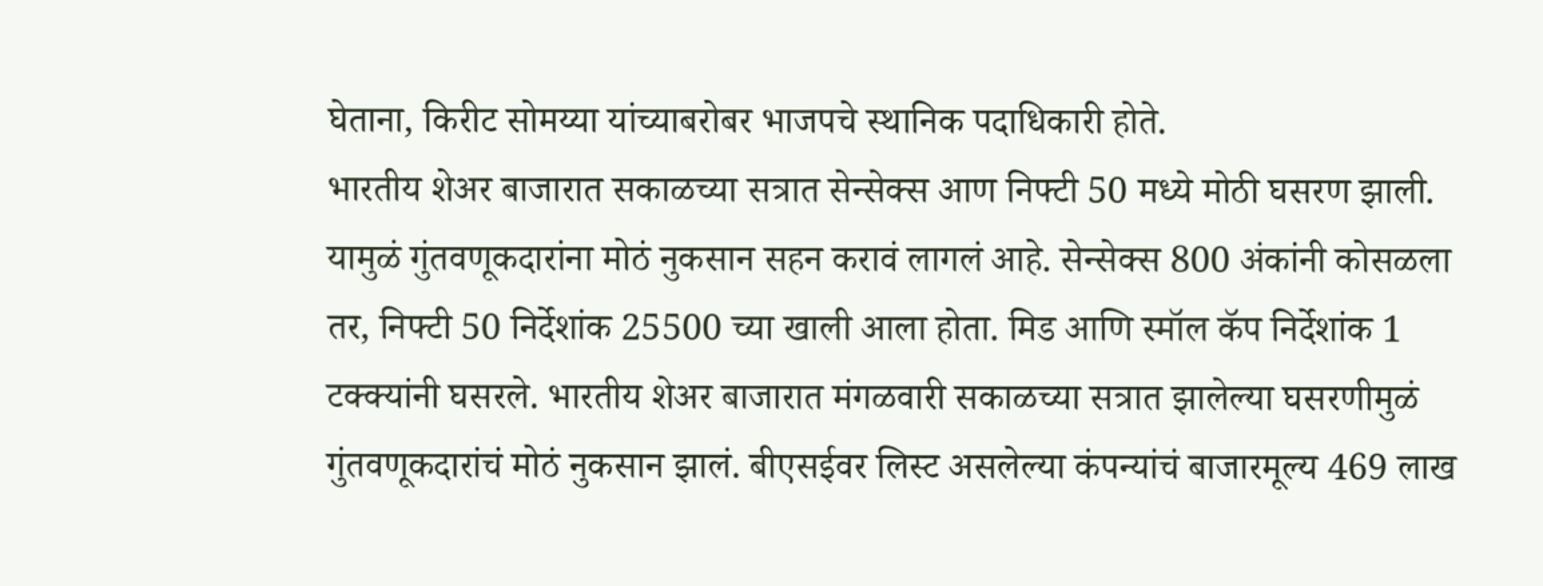घेताना, किरीट सोमय्या यांच्याबरोबर भाजपचे स्थानिक पदाधिकारी होते.
भारतीय शेअर बाजारात सकाळच्या सत्रात सेन्सेक्स आण निफ्टी 50 मध्ये मोठी घसरण झाली. यामुळं गुंतवणूकदारांना मोठं नुकसान सहन करावं लागलं आहे. सेन्सेक्स 800 अंकांनी कोसळला तर, निफ्टी 50 निर्देशांक 25500 च्या खाली आला होता. मिड आणि स्मॉल कॅप निर्देशांक 1 टक्क्यांनी घसरले. भारतीय शेअर बाजारात मंगळवारी सकाळच्या सत्रात झालेल्या घसरणीमुळं गुंतवणूकदारांचं मोठं नुकसान झालं. बीएसईवर लिस्ट असलेल्या कंपन्यांचं बाजारमूल्य 469 लाख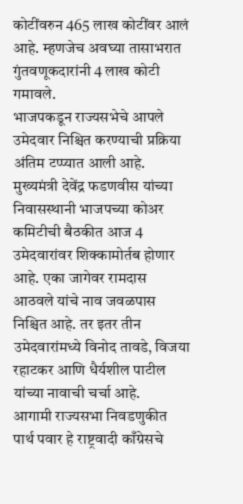कोटींवरुन 465 लाख कोटींवर आलं आहे. म्हणजेच अवघ्या तासाभरात गुंतवणूकदारांनी 4 लाख कोटी गमावले.
भाजपकडून राज्यसभेचे आपले उमेदवार निश्चित करण्याची प्रक्रिया अंतिम टप्प्यात आली आहे. मुख्यमंत्री देवेंद्र फडणवीस यांच्या निवासस्थानी भाजपच्या कोअर कमिटीची बैठकीत आज 4 उमेदवारांवर शिक्कामोर्तब होणार आहे. एका जागेवर रामदास आठवले यांचे नाव जवळपास निश्चित आहे. तर इतर तीन उमेदवारांमध्ये विनोद तावडे, विजया रहाटकर आणि धैर्यशील पाटील यांच्या नावाची चर्चा आहे.
आगामी राज्यसभा निवडणुकीत पार्थ पवार हे राष्ट्रवादी काँग्रेसचे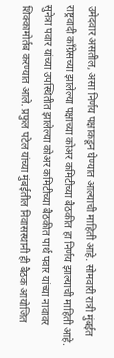उमेदवार असतील, असा निर्णय पक्षाकडून घेण्यात आल्याची माहिती आहे. सोमवारी रात्री मुंबईत राष्ट्रवादी काँग्रेसच्या झालेल्या पक्षाच्या कोअर कमिटीच्या बैठकीत हा निर्णय झाल्याची माहिती आहे. सुनेत्रा पवार यांच्या उपस्थितीत झालेल्या कोअर कमिटीच्या बैठकीत पार्थ पवार यांच्या नावावर शिक्कामोर्तब करण्यात आले. प्रफुल पटेल यांच्या मुंबईतील निवासस्थानी ही बैठक आयोजित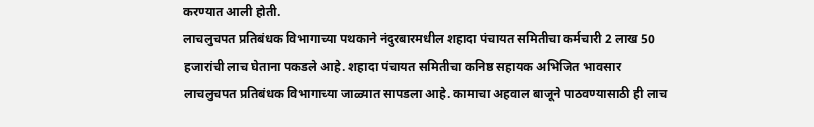करण्यात आली होती.
लाचलुचपत प्रतिबंधक विभागाच्या पथकाने नंदुरबारमधील शहादा पंचायत समितीचा कर्मचारी 2 लाख 50 हजारांची लाच घेताना पकडले आहे. शहादा पंचायत समितीचा कनिष्ठ सहायक अभिजित भावसार लाचलुचपत प्रतिबंधक विभागाच्या जाळ्यात सापडला आहे. कामाचा अहवाल बाजूने पाठवण्यासाठी ही लाच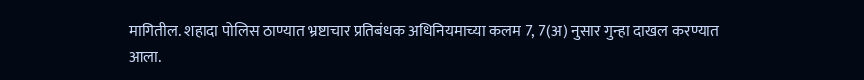मागितील. शहादा पोलिस ठाण्यात भ्रष्टाचार प्रतिबंधक अधिनियमाच्या कलम 7, 7(अ) नुसार गुन्हा दाखल करण्यात आला.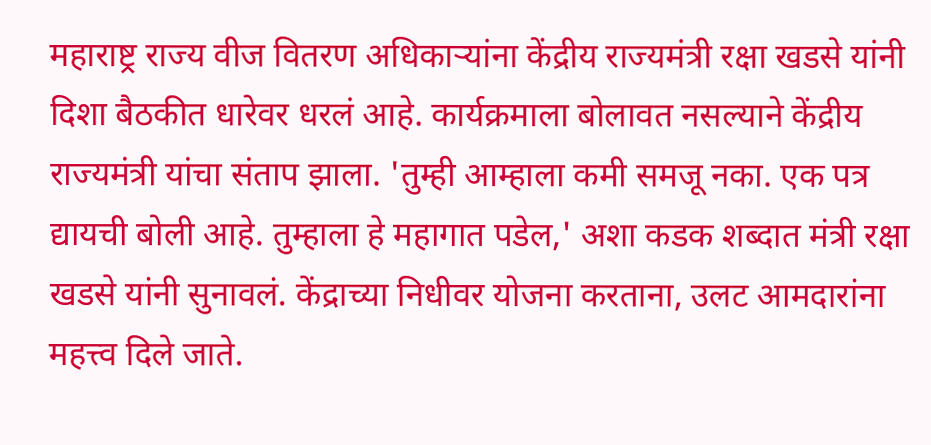महाराष्ट्र राज्य वीज वितरण अधिकाऱ्यांना केंद्रीय राज्यमंत्री रक्षा खडसे यांनी दिशा बैठकीत धारेवर धरलं आहे. कार्यक्रमाला बोलावत नसल्याने केंद्रीय राज्यमंत्री यांचा संताप झाला. 'तुम्ही आम्हाला कमी समजू नका. एक पत्र द्यायची बोली आहे. तुम्हाला हे महागात पडेल,' अशा कडक शब्दात मंत्री रक्षा खडसे यांनी सुनावलं. केंद्राच्या निधीवर योजना करताना, उलट आमदारांना महत्त्व दिले जाते.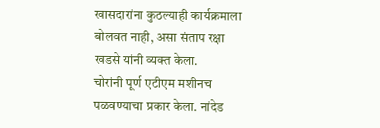खासदारांना कुठल्याही कार्यक्रमाला बोलवत नाही, असा संताप रक्षा खडसे यांनी व्यक्त केला.
चोरांनी पूर्ण एटीएम मशीनच पळवण्याचा प्रकार केला. नांदेड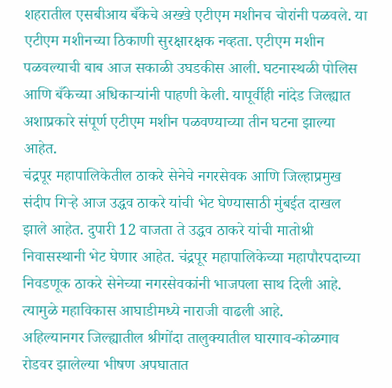शहरातील एसबीआय बँकेचे अख्खे एटीएम मशीनच चोरांनी पळवले. या एटीएम मशीनच्या ठिकाणी सुरक्षारक्षक नव्हता. एटीएम मशीन पळवल्याची बाब आज सकाळी उघडकीस आली. घटनास्थळी पोलिस आणि बँकेच्या अधिकाऱ्यांनी पाहणी केली. यापूर्वीही नांदेड जिल्ह्यात अशाप्रकारे संपूर्ण एटीएम मशीन पळवण्याच्या तीन घटना झाल्या आहेत.
चंद्रपूर महापालिकेतील ठाकरे सेनेचे नगरसेवक आणि जिल्हाप्रमुख संदीप गिऱ्हे आज उद्धव ठाकरे यांची भेट घेण्यासाठी मुंबईत दाखल झाले आहेत. दुपारी 12 वाजता ते उद्धव ठाकरे यांची मातोश्री निवासस्थानी भेट घेणार आहेत. चंद्रपूर महापालिकेच्या महापौरपदाच्या निवडणूक ठाकरे सेनेच्या नगरसेवकांनी भाजपला साथ दिली आहे. त्यामुळे महाविकास आघाडीमध्ये नाराजी वाढली आहे.
अहिल्यानगर जिल्ह्यातील श्रीगोंदा तालुक्यातील घारगाव-कोळगाव रोडवर झालेल्या भीषण अपघातात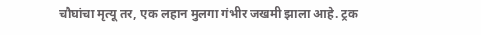चौघांचा मृत्यू तर, एक लहान मुलगा गंभीर जखमी झाला आहे. ट्रक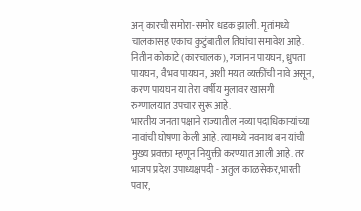अन् कारची समोरा-समोर धडक झाली. मृतांमध्ये चालकासह एकाच कुटुंबातील तिघांचा समावेश आहे. नितीन कोकाटे (कारचालक), गजानन पायघन, ध्रुपता पायघन, वैभव पायघन, अशी मयत व्यक्तींची नावे असून, करण पायघन या तेरा वर्षीय मुलावर खासगी रुग्णालयात उपचार सुरू आहे.
भारतीय जनता पक्षाने राज्यातील नव्या पदाधिकाऱ्यांच्या नावांची घोषणा केली आहे. त्यामध्ये नवनाथ बन यांची मुख्य प्रवक्ता म्हणून नियुक्ती करण्यात आली आहे. तर भाजप प्रदेश उपाध्यक्षपदी - अतुल काळसेकर,भारती पवार,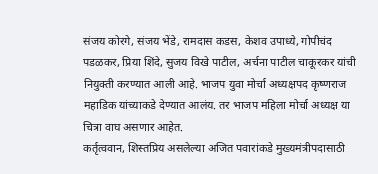संजय कोरगे, संजय भेंडे, रामदास कडस, केशव उपाध्ये, गोपीचंद पडळकर, प्रिया शिंदे, सुजय विखे पाटील, अर्चना पाटील चाकूरकर यांची नियुक्ती करण्यात आली आहे. भाजप युवा मोर्चा अध्यक्षपद कृष्णराज महाडिक यांच्याकडे देण्यात आलंय. तर भाजप महिला मोर्चा अध्यक्ष या चित्रा वाघ असणार आहेत.
कर्तृत्ववान, शिस्तप्रिय असलेल्या अजित पवारांकडे मुख्यमंत्रीपदासाठी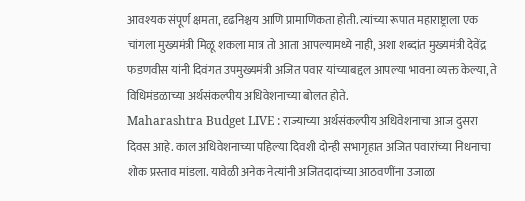आवश्यक संपूर्ण क्षमता, दृढनिश्चय आणि प्रामाणिकता होती. त्यांच्या रूपात महाराष्ट्राला एक चांगला मुख्यमंत्री मिळू शकला मात्र तो आता आपल्यामध्ये नाही, अशा शब्दांत मुख्यमंत्री देवेंद्र फडणवीस यांनी दिवंगत उपमुख्यमंत्री अजित पवार यांच्याबद्दल आपल्या भावना व्यक्त केल्या, ते विधिमंडळाच्या अर्थसंकल्पीय अधिवेशनाच्या बोलत होते.
Maharashtra Budget LIVE : राज्याच्या अर्थसंकल्पीय अधिवेशनाचा आज दुसरा दिवस आहे. काल अधिवेशनाच्या पहिल्या दिवशी दोन्ही सभागृहात अजित पवारांच्या निधनाचा शोक प्रस्ताव मांडला. यावेळी अनेक नेत्यांनी अजितदादांच्या आठवणींना उजाळा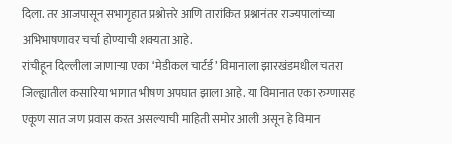दिला. तर आजपासून सभागृहात प्रश्नोत्तरे आणि तारांकित प्रश्नानंतर राज्यपालांच्या अभिभाषणावर चर्चा होण्याची शक्यता आहे.
रांचीहून दिल्लीला जाणाऱ्या एका ‘मेडीकल चार्टर्ड’ विमानाला झारखंडमधील चतरा जिल्ह्यातील कसारिया भागात भीषण अपघात झाला आहे. या विमानात एका रुग्णासह एकूण सात जण प्रवास करत असल्याची माहिती समोर आली असून हे विमान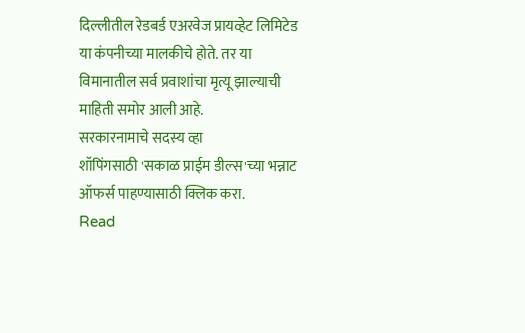दिल्लीतील रेडबर्ड एअरवेज प्रायव्हेट लिमिटेड या कंपनीच्या मालकीचे होते. तर या विमानातील सर्व प्रवाशांचा मृत्यू झाल्याची माहिती समोर आली आहे.
सरकारनामाचे सदस्य व्हा
शॉपिंगसाठी 'सकाळ प्राईम डील्स'च्या भन्नाट ऑफर्स पाहण्यासाठी क्लिक करा.
Read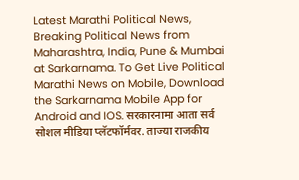Latest Marathi Political News, Breaking Political News from Maharashtra, India, Pune & Mumbai at Sarkarnama. To Get Live Political Marathi News on Mobile, Download the Sarkarnama Mobile App for Android and IOS. सरकारनामा आता सर्व सोशल मीडिया प्लॅटफॉर्मवर. ताज्या राजकीय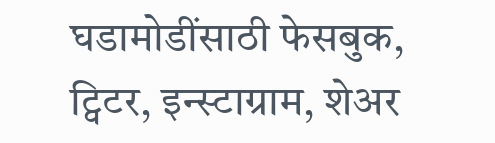घडामोडींसाठी फेसबुक, ट्विटर, इन्स्टाग्राम, शेअर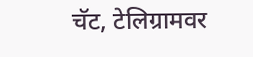चॅट, टेलिग्रामवर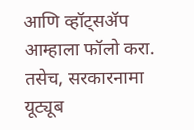आणि व्हॉट्सॲप आम्हाला फॉलो करा. तसेच, सरकारनामा यूट्यूब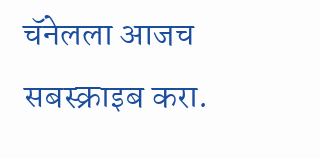चॅनेलला आजच सबस्क्राइब करा.